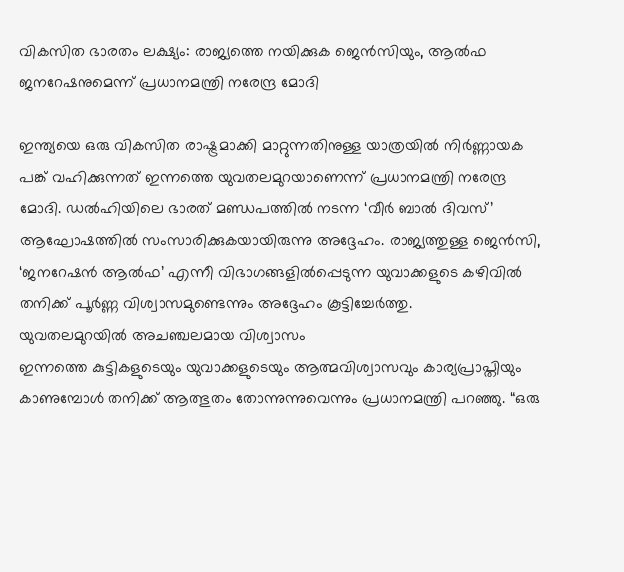വികസിത ഭാരതം ലക്ഷ്യം: രാജ്യത്തെ നയിക്കുക ജെൻസിയും, ആൽഫ ജനറേഷനുമെന്ന് പ്രധാനമന്ത്രി നരേന്ദ്ര മോദി

ഇന്ത്യയെ ഒരു വികസിത രാഷ്ട്രമാക്കി മാറ്റുന്നതിനുള്ള യാത്രയിൽ നിർണ്ണായക പങ്ക് വഹിക്കുന്നത് ഇന്നത്തെ യുവതലമുറയാണെന്ന് പ്രധാനമന്ത്രി നരേന്ദ്ര മോദി. ഡൽഹിയിലെ ഭാരത് മണ്ഡപത്തിൽ നടന്ന ‘വീർ ബാൽ ദിവസ്’ ആഘോഷത്തിൽ സംസാരിക്കുകയായിരുന്നു അദ്ദേഹം. രാജ്യത്തുള്ള ജെൻസി, ‘ജനറേഷൻ ആൽഫ’ എന്നീ വിഭാഗങ്ങളിൽപ്പെടുന്ന യുവാക്കളുടെ കഴിവിൽ തനിക്ക് പൂർണ്ണ വിശ്വാസമുണ്ടെന്നും അദ്ദേഹം കൂട്ടിച്ചേർത്തു.
യുവതലമുറയിൽ അചഞ്ചലമായ വിശ്വാസം
ഇന്നത്തെ കുട്ടികളുടെയും യുവാക്കളുടെയും ആത്മവിശ്വാസവും കാര്യപ്രാപ്തിയും കാണുമ്പോൾ തനിക്ക് ആത്ഭുതം തോന്നുന്നുവെന്നും പ്രധാനമന്ത്രി പറഞ്ഞു. “ഒരു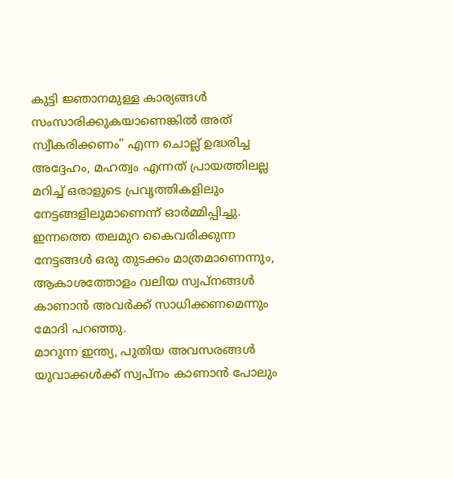കുട്ടി ജ്ഞാനമുള്ള കാര്യങ്ങൾ സംസാരിക്കുകയാണെങ്കിൽ അത് സ്വീകരിക്കണം” എന്ന ചൊല്ല് ഉദ്ധരിച്ച അദ്ദേഹം, മഹത്വം എന്നത് പ്രായത്തിലല്ല മറിച്ച് ഒരാളുടെ പ്രവൃത്തികളിലും നേട്ടങ്ങളിലുമാണെന്ന് ഓർമ്മിപ്പിച്ചു. ഇന്നത്തെ തലമുറ കൈവരിക്കുന്ന നേട്ടങ്ങൾ ഒരു തുടക്കം മാത്രമാണെന്നും, ആകാശത്തോളം വലിയ സ്വപ്നങ്ങൾ കാണാൻ അവർക്ക് സാധിക്കണമെന്നും മോദി പറഞ്ഞു.
മാറുന്ന ഇന്ത്യ, പുതിയ അവസരങ്ങൾ
യുവാക്കൾക്ക് സ്വപ്നം കാണാൻ പോലും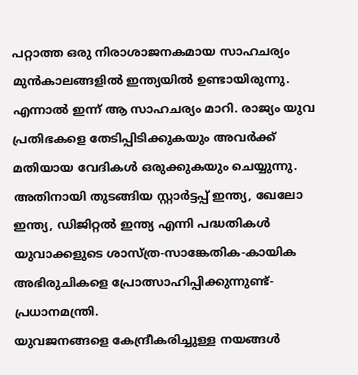പറ്റാത്ത ഒരു നിരാശാജനകമായ സാഹചര്യം മുൻകാലങ്ങളിൽ ഇന്ത്യയിൽ ഉണ്ടായിരുന്നു. എന്നാൽ ഇന്ന് ആ സാഹചര്യം മാറി. രാജ്യം യുവ പ്രതിഭകളെ തേടിപ്പിടിക്കുകയും അവർക്ക് മതിയായ വേദികൾ ഒരുക്കുകയും ചെയ്യുന്നു. അതിനായി തുടങ്ങിയ സ്റ്റാർട്ടപ്പ് ഇന്ത്യ, ഖേലോ ഇന്ത്യ, ഡിജിറ്റൽ ഇന്ത്യ എന്നി പദ്ധതികൾ യുവാക്കളുടെ ശാസ്ത്ര-സാങ്കേതിക-കായിക അഭിരുചികളെ പ്രോത്സാഹിപ്പിക്കുന്നുണ്ട്- പ്രധാനമന്ത്രി.
യുവജനങ്ങളെ കേന്ദ്രീകരിച്ചുള്ള നയങ്ങൾ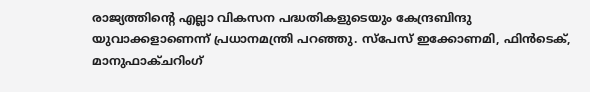രാജ്യത്തിന്റെ എല്ലാ വികസന പദ്ധതികളുടെയും കേന്ദ്രബിന്ദു യുവാക്കളാണെന്ന് പ്രധാനമന്ത്രി പറഞ്ഞു. സ്പേസ് ഇക്കോണമി, ഫിൻടെക്, മാനുഫാക്ചറിംഗ്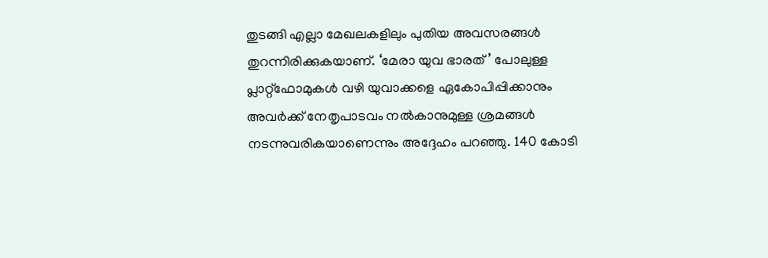തുടങ്ങി എല്ലാ മേഖലകളിലും പുതിയ അവസരങ്ങൾ തുറന്നിരിക്കുകയാണ്. ‘മേരാ യുവ ഭാരത്’ പോലുള്ള പ്ലാറ്റ്ഫോമുകൾ വഴി യുവാക്കളെ ഏകോപിപ്പിക്കാനും അവർക്ക് നേതൃപാടവം നൽകാനുമുള്ള ശ്രമങ്ങൾ നടന്നുവരികയാണെന്നും അദ്ദേഹം പറഞ്ഞു. 140 കോടി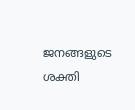ജനങ്ങളുടെ ശക്തി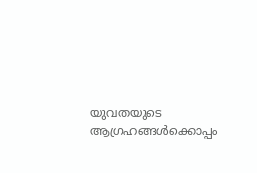യുവതയുടെ ആഗ്രഹങ്ങൾക്കൊപ്പം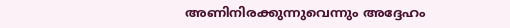അണിനിരക്കുന്നുവെന്നും അദ്ദേഹം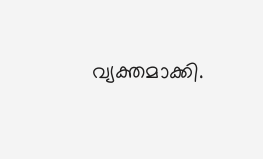വ്യക്തമാക്കി.